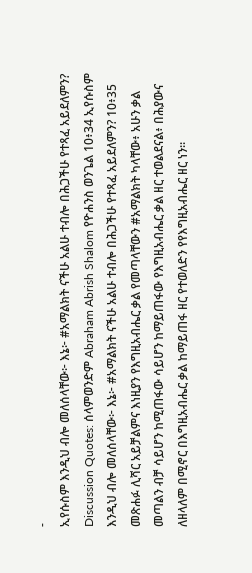-
ኢየሱስም እንዲህ ብሎ መለሰላቸው፦ እኔ፦ #አማልክት ናችሁ አልሁ ተብሎ በሕጋችሁ የተጻፈ አይደለምን?
Discussion Quotes: ሰላምወንድም Abraham Abrish Shalom የዮሐንስ ወንጌል 10፥34 ኢየሱስም እንዲህ ብሎ መለሰላቸው፦ እኔ፦ #አማልክት ናችሁ አልሁ ተብሎ በሕጋችሁ የተጻፈ አይደለምን? 10፥35 መጽሐፉ ሊሻር አይቻልምና እነዚያን የእግዚአብሔር ቃል የመጣላቸውን #አማልክት ካላቸው፥ አሁን ቃል መጣልን ብቻ ሳይሆን ከሚጠፋው ሳይሆን ከማይጠፋው የእግዚአብሔር ቃል ዘር ተወልደናል፥ በሕያውና ለዘላለም በሚኖር በእግዚአብሔር ቃል ከማይጠፋ ዘር የተወለድን የየእግዚአብሔር ዘር ነን።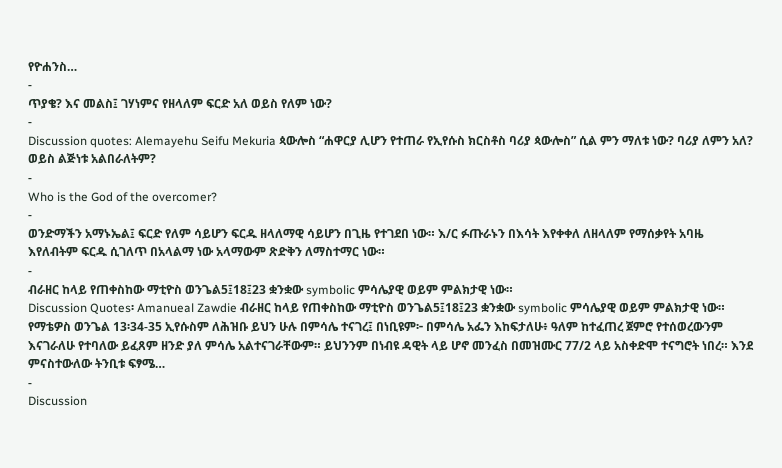የዮሐንስ…
-
ጥያቄ? እና መልስ፤ ገሃነምና የዘላለም ፍርድ አለ ወይስ የለም ነው?
-
Discussion quotes: Alemayehu Seifu Mekuria ጳውሎስ “ሐዋርያ ሊሆን የተጠራ የኢየሱስ ክርስቶስ ባሪያ ጳውሎስ” ሲል ምን ማለቱ ነው? ባሪያ ለምን አለ? ወይስ ልጅነቱ አልበራለትም?
-
Who is the God of the overcomer?
-
ወንድማችን አማኑኤል፤ ፍርድ የለም ሳይሆን ፍርዱ ዘላለማዊ ሳይሆን በጊዜ የተገደበ ነው። እ/ር ፉጡራኑን በእሳት እየቀቀለ ለዘላለም የማሰቃየት አባዜ እየለብትም ፍርዱ ሲገለጥ በአላልማ ነው አላማውም ጽድቅን ለማስተማር ነው።
-
ብራዘር ከላይ የጠቀስከው ማቲዮስ ወንጌል5፤18፤23 ቋንቋው symbolic ምሳሌያዊ ወይም ምልክታዊ ነው።
Discussion Quotes፡ Amanueal Zawdie ብራዘር ከላይ የጠቀስከው ማቲዮስ ወንጌል5፤18፤23 ቋንቋው symbolic ምሳሌያዊ ወይም ምልክታዊ ነው። የማቴዎስ ወንጌል 13፡34-35 ኢየሱስም ለሕዝቡ ይህን ሁሉ በምሳሌ ተናገረ፤ በነቢዩም፦ በምሳሌ አፌን እከፍታለሁ፥ ዓለም ከተፈጠረ ጀምሮ የተሰወረውንም እናገራለሁ የተባለው ይፈጸም ዘንድ ያለ ምሳሌ አልተናገራቸውም። ይህንንም በነብዩ ዳዊት ላይ ሆኖ መንፈስ በመዝሙር 77/2 ላይ አስቀድሞ ተናግሮት ነበረ። እንደ ምናስተውለው ትንቢቱ ፍፃሜ…
-
Discussion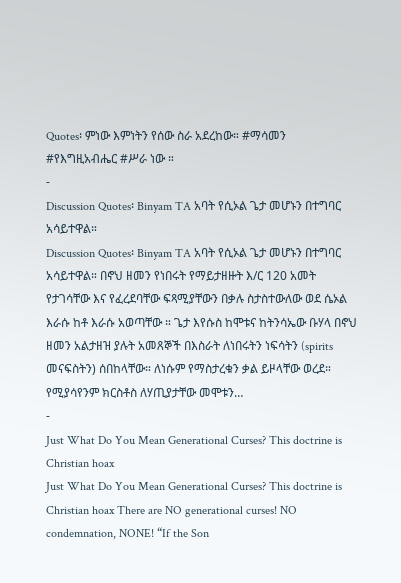Quotes፡ ምነው እምነትን የሰው ስራ አደረከው። #ማሳመን #የእግዚአብሔር #ሥራ ነው ።
-
Discussion Quotes፡ Binyam TA አባት የሲኦል ጌታ መሆኑን በተግባር አሳይተዋል።
Discussion Quotes፡ Binyam TA አባት የሲኦል ጌታ መሆኑን በተግባር አሳይተዋል። በኖህ ዘመን የነበሩት የማይታዘዙት እ/ር 120 አመት የታገሳቸው እና የፈረደባቸው ፍጻሚያቸውን በቃሉ ስታስተውለው ወደ ሴኦል እራሱ ከቶ እራሱ አወጣቸው ። ጌታ እየሱስ ከሞቱና ከትንሳኤው ቡሃላ በኖህ ዘመን አልታዘዝ ያሉት አመጸኞች በእስራት ለነበሩትን ነፍሳትን (spirits መናፍስትን) ሰበከላቸው። ለነሱም የማስታረቁን ቃል ይዞላቸው ወረደ። የሚያሳየንም ክርስቶስ ለሃጢያታቸው መሞቱን…
-
Just What Do You Mean Generational Curses? This doctrine is Christian hoax
Just What Do You Mean Generational Curses? This doctrine is Christian hoax There are NO generational curses! NO condemnation, NONE! “If the Son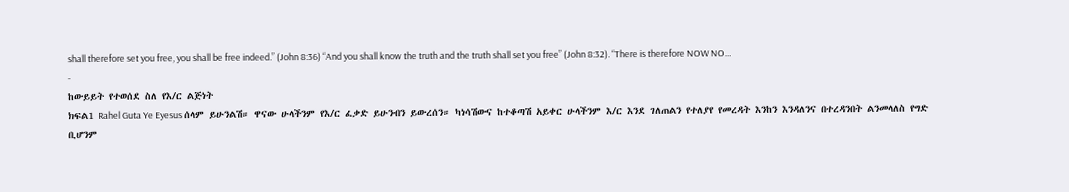shall therefore set you free, you shall be free indeed.” (John 8:36) “And you shall know the truth and the truth shall set you free” (John 8:32). “There is therefore NOW NO…
-
ከውይይት የተወሰደ ስለ የእ/ር ልጅነት
ክፍል1 Rahel Guta Ye Eyesus ሰላም ይሁንልሽ። ዋናው ሁላችንም የእ/ር ፈቃድ ይሁንብን ይውረሰን። ካነሳሽውና ከተቆጣሽ አይቀር ሁላችንም እ/ር እንደ ገለጠልን የተለያየ የመረዳት እንከን እንዳለንና በተረዳንበት ልንመላለስ የግድ ቢሆንም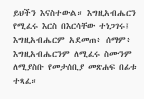ይህችን እናስተውል። እግዚአብሔርን የሚፈሩ እርስ በእርሳቸው ተነጋገሩ፤ እግዚአብሔርም አደመጠ፥ ሰማም፥ እግዚአብሔርንም ለሚፈሩ ስሙንም ለሚያስቡ የመታሰቢያ መጽሐፍ በፊቱ ተጻፈ።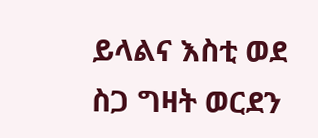ይላልና እስቲ ወደ ስጋ ግዛት ወርደን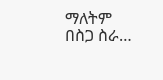ማለትም በስጋ ስራ…